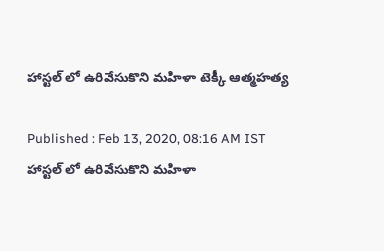హాస్టల్ లో ఉరివేసుకొని మహిళా టెక్కీ ఆత్మహత్య

Published : Feb 13, 2020, 08:16 AM IST
హాస్టల్ లో ఉరివేసుకొని మహిళా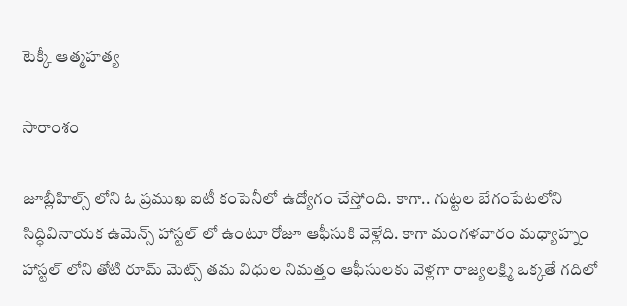టెక్కీ ఆత్మహత్య

సారాంశం

జూబ్లీహిల్స్ లోని ఓ ప్రముఖ ఐటీ కంపెనీలో ఉద్యోగం చేస్తోంది. కాగా.. గుట్టల బేగంపేటలోని సిద్ధివినాయక ఉమెన్స్ హాస్టల్ లో ఉంటూ రోజూ ఆఫీసుకి వెళ్లేది. కాగా మంగళవారం మధ్యాహ్నం హాస్టల్ లోని తోటి రూమ్ మెట్స్ తమ విధుల నిమత్తం ఆఫీసులకు వెళ్లగా రాజ్యలక్ష్మి ఒక్కతే గదిలో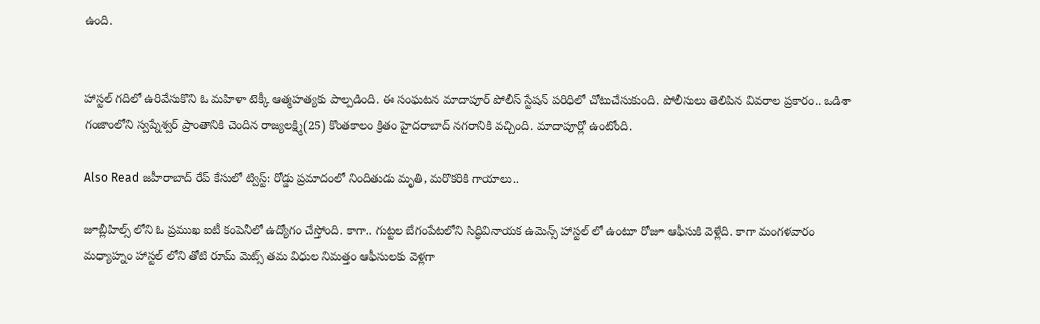ఉంది.


హాస్టల్ గదిలో ఉరివేసుకొని ఓ మహిళా టెక్కీ ఆత్మహత్యకు పాల్పడింది. ఈ సంఘటన మాదాపూర్ పోలీస్ స్టేషన్ పరిధిలో చోటుచేసుకుంది. పోలీసులు తెలిపిన వివరాల ప్రకారం.. ఒడిశా గంజాంలోని స్వప్నేశ్వర్ ప్రాంతానికి చెందిన రాజ్యలక్ష్మి(25) కొంతకాలం క్రితం హైదరాబాద్ నగరానికి వచ్చింది. మాదాపూర్లో ఉంటోంది.

Also Read జహీరాబాద్ రేప్‌ కేసులో ట్విస్ట్: రోడ్డు ప్రమాదంలో నిందితుడు మృతి, మరొకరికి గాయాలు..

జూబ్లీహిల్స్ లోని ఓ ప్రముఖ ఐటీ కంపెనీలో ఉద్యోగం చేస్తోంది. కాగా.. గుట్టల బేగంపేటలోని సిద్ధివినాయక ఉమెన్స్ హాస్టల్ లో ఉంటూ రోజూ ఆఫీసుకి వెళ్లేది. కాగా మంగళవారం మధ్యాహ్నం హాస్టల్ లోని తోటి రూమ్ మెట్స్ తమ విధుల నిమత్తం ఆఫీసులకు వెళ్లగా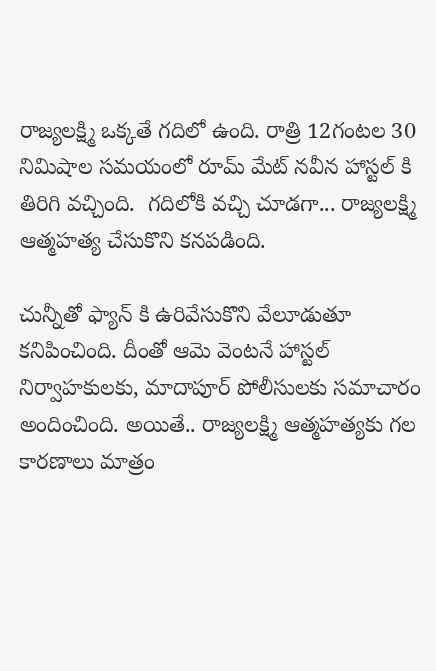రాజ్యలక్ష్మి ఒక్కతే గదిలో ఉంది. రాత్రి 12గంటల 30 నిమిషాల సమయంలో రూమ్ మేట్ నవీన హాస్టల్ కి తిరిగి వచ్చింది.  గదిలోకి వచ్చి చూడగా... రాజ్యలక్ష్మి ఆత్మహత్య చేసుకొని కనపడింది.

చున్నీతో ఫ్యాన్ కి ఉరివేసుకొని వేలూడుతూ కనిపించింది. దీంతో ఆమె వెంటనే హాస్టల్ నిర్వాహకులకు, మాదాపూర్ పోలీసులకు సమాచారం అందించింది. అయితే.. రాజ్యలక్ష్మి ఆత్మహత్యకు గల కారణాలు మాత్రం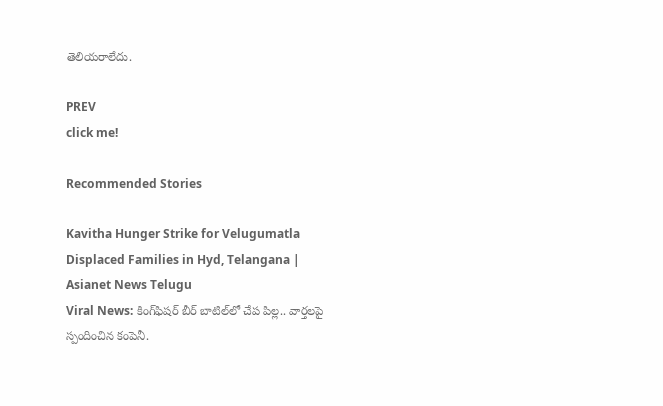తెలియరాలేదు.

PREV
click me!

Recommended Stories

Kavitha Hunger Strike for Velugumatla Displaced Families in Hyd, Telangana | Asianet News Telugu
Viral News: కింగ్‌ఫిష‌ర్ బీర్ బాటిల్‌లో చేప పిల్ల‌.. వార్త‌ల‌పై స్పందించిన కంపెనీ.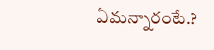ఏమన్నారంటే.?